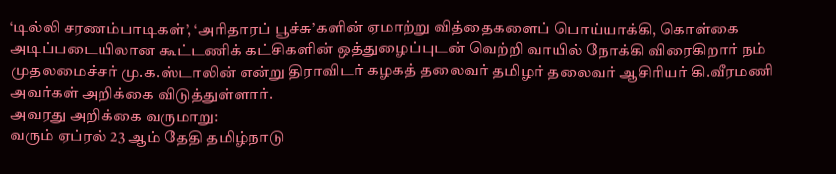‘டில்லி சரணம்பாடிகள்’, ‘அரிதாரப் பூச்சு’களின் ஏமாற்று வித்தைகளைப் பொய்யாக்கி, கொள்கை அடிப்படையிலான கூட்டணிக் கட்சிகளின் ஒத்துழைப்புடன் வெற்றி வாயில் நோக்கி விரைகிறார் நம் முதலமைச்சர் மு.க.ஸ்டாலின் என்று திராவிடர் கழகத் தலைவர் தமிழர் தலைவர் ஆசிரியர் கி.வீரமணி அவர்கள் அறிக்கை விடுத்துள்ளார்.
அவரது அறிக்கை வருமாறு:
வரும் ஏப்ரல் 23 ஆம் தேதி தமிழ்நாடு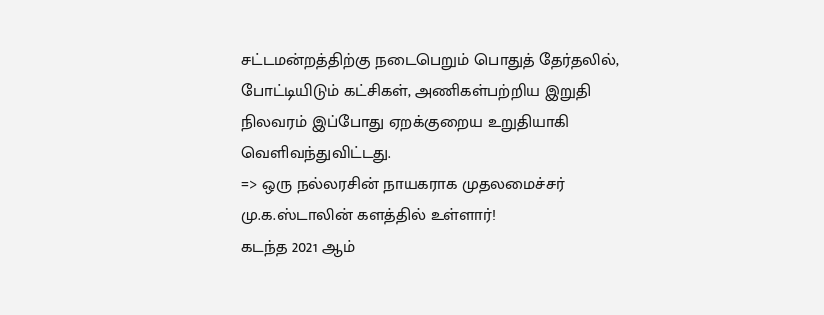சட்டமன்றத்திற்கு நடைபெறும் பொதுத் தேர்தலில், போட்டியிடும் கட்சிகள், அணிகள்பற்றிய இறுதி நிலவரம் இப்போது ஏறக்குறைய உறுதியாகி வெளிவந்துவிட்டது.
=> ஒரு நல்லரசின் நாயகராக முதலமைச்சர் மு.க.ஸ்டாலின் களத்தில் உள்ளார்!
கடந்த 2021 ஆம்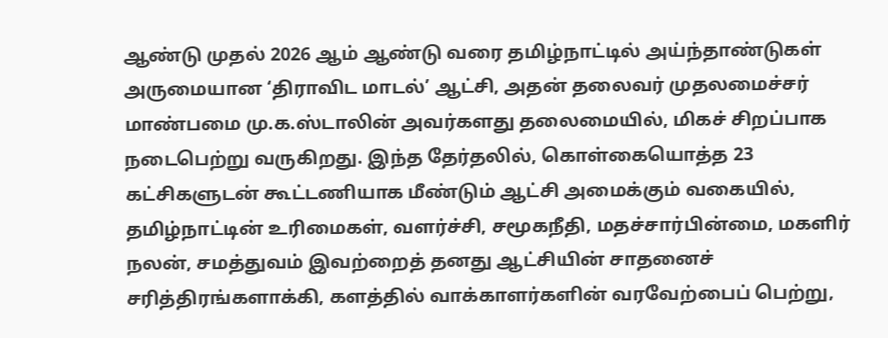ஆண்டு முதல் 2026 ஆம் ஆண்டு வரை தமிழ்நாட்டில் அய்ந்தாண்டுகள் அருமையான ‘திராவிட மாடல்’ ஆட்சி, அதன் தலைவர் முதலமைச்சர் மாண்பமை மு.க.ஸ்டாலின் அவர்களது தலைமையில், மிகச் சிறப்பாக நடைபெற்று வருகிறது. இந்த தேர்தலில், கொள்கையொத்த 23 கட்சிகளுடன் கூட்டணியாக மீண்டும் ஆட்சி அமைக்கும் வகையில், தமிழ்நாட்டின் உரிமைகள், வளர்ச்சி, சமூகநீதி, மதச்சார்பின்மை, மகளிர் நலன், சமத்துவம் இவற்றைத் தனது ஆட்சியின் சாதனைச் சரித்திரங்களாக்கி, களத்தில் வாக்காளர்களின் வரவேற்பைப் பெற்று,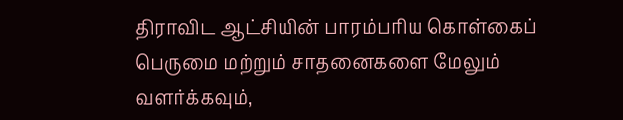திராவிட ஆட்சியின் பாரம்பரிய கொள்கைப் பெருமை மற்றும் சாதனைகளை மேலும் வளர்க்கவும்,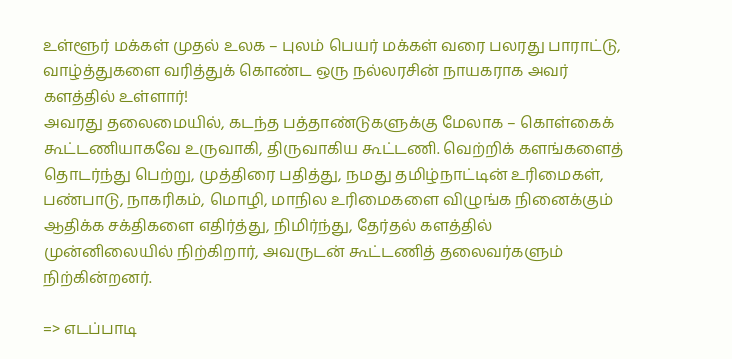உள்ளூர் மக்கள் முதல் உலக – புலம் பெயர் மக்கள் வரை பலரது பாராட்டு, வாழ்த்துகளை வரித்துக் கொண்ட ஒரு நல்லரசின் நாயகராக அவர் களத்தில் உள்ளார்!
அவரது தலைமையில், கடந்த பத்தாண்டுகளுக்கு மேலாக – கொள்கைக் கூட்டணியாகவே உருவாகி, திருவாகிய கூட்டணி. வெற்றிக் களங்களைத் தொடர்ந்து பெற்று, முத்திரை பதித்து, நமது தமிழ்நாட்டின் உரிமைகள், பண்பாடு, நாகரிகம், மொழி, மாநில உரிமைகளை விழுங்க நினைக்கும் ஆதிக்க சக்திகளை எதிர்த்து, நிமிர்ந்து, தேர்தல் களத்தில் முன்னிலையில் நிற்கிறார், அவருடன் கூட்டணித் தலைவர்களும் நிற்கின்றனர்.

=> எடப்பாடி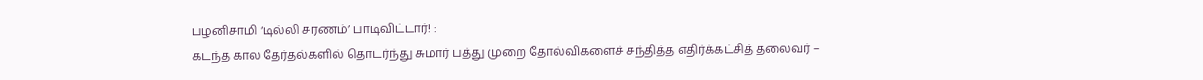பழனிசாமி ‘டில்லி சரணம்’ பாடிவிட்டார்! :
கடந்த கால தேர்தல்களில் தொடர்ந்து சுமார் பத்து முறை தோல்விகளைச் சந்தித்த எதிர்க்கட்சித் தலைவர் –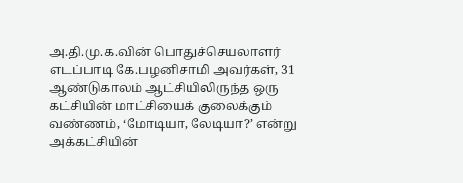அ.தி.மு.க.வின் பொதுச்செயலாளர் எடப்பாடி கே.பழனிசாமி அவர்கள், 31 ஆண்டுகாலம் ஆட்சியிலிருந்த ஒரு கட்சியின் மாட்சியைக் குலைக்கும் வண்ணம், ‘மோடியா, லேடியா?’ என்று அக்கட்சியின்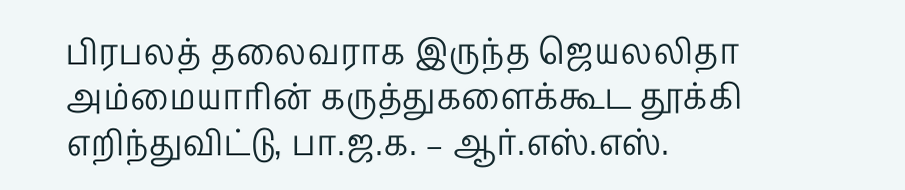பிரபலத் தலைவராக இருந்த ஜெயலலிதா அம்மையாரின் கருத்துகளைக்கூட தூக்கி எறிந்துவிட்டு, பா.ஜ.க. – ஆர்.எஸ்.எஸ்.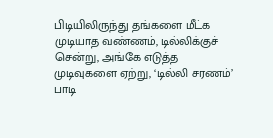பிடியிலிருந்து தங்களை மீட்க முடியாத வண்ணம், டில்லிக்குச் சென்று, அங்கே எடுத்த முடிவுகளை ஏற்று, ‘டில்லி சரணம்’ பாடி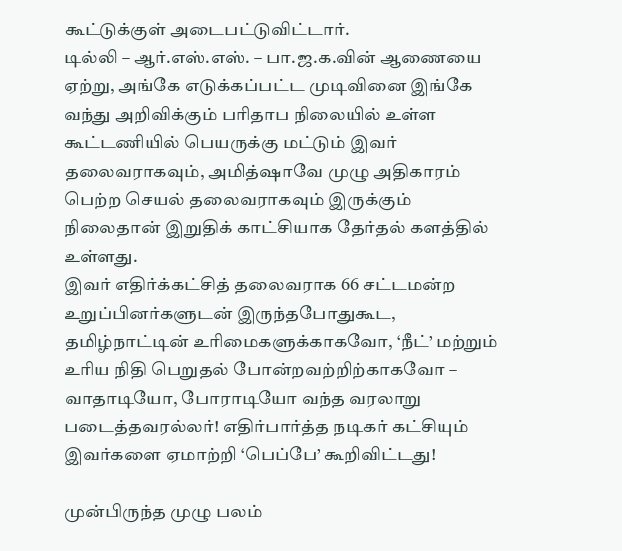கூட்டுக்குள் அடைபட்டுவிட்டார்.
டில்லி – ஆர்.எஸ்.எஸ். – பா.ஜ.க.வின் ஆணையை ஏற்று, அங்கே எடுக்கப்பட்ட முடிவினை இங்கே வந்து அறிவிக்கும் பரிதாப நிலையில் உள்ள கூட்டணியில் பெயருக்கு மட்டும் இவர் தலைவராகவும், அமித்ஷாவே முழு அதிகாரம் பெற்ற செயல் தலைவராகவும் இருக்கும் நிலைதான் இறுதிக் காட்சியாக தேர்தல் களத்தில் உள்ளது.
இவர் எதிர்க்கட்சித் தலைவராக 66 சட்டமன்ற உறுப்பினர்களுடன் இருந்தபோதுகூட, தமிழ்நாட்டின் உரிமைகளுக்காகவோ, ‘நீட்’ மற்றும் உரிய நிதி பெறுதல் போன்றவற்றிற்காகவோ – வாதாடியோ, போராடியோ வந்த வரலாறு படைத்தவரல்லர்! எதிர்பார்த்த நடிகர் கட்சியும் இவர்களை ஏமாற்றி ‘பெப்பே’ கூறிவிட்டது!

முன்பிருந்த முழு பலம்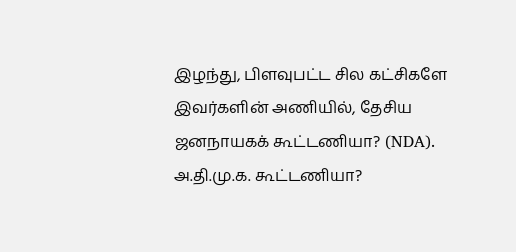இழந்து, பிளவுபட்ட சில கட்சிகளே இவர்களின் அணியில், தேசிய ஜனநாயகக் கூட்டணியா? (NDA). அ.தி.மு.க. கூட்டணியா?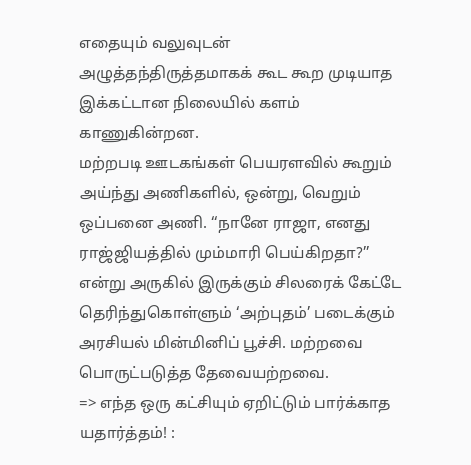எதையும் வலுவுடன் அழுத்தந்திருத்தமாகக் கூட கூற முடியாத இக்கட்டான நிலையில் களம் காணுகின்றன.
மற்றபடி ஊடகங்கள் பெயரளவில் கூறும் அய்ந்து அணிகளில், ஒன்று, வெறும் ஒப்பனை அணி. ‘‘நானே ராஜா, எனது ராஜ்ஜியத்தில் மும்மாரி பெய்கிறதா?’’ என்று அருகில் இருக்கும் சிலரைக் கேட்டே தெரிந்துகொள்ளும் ‘அற்புதம்’ படைக்கும் அரசியல் மின்மினிப் பூச்சி. மற்றவை பொருட்படுத்த தேவையற்றவை.
=> எந்த ஒரு கட்சியும் ஏறிட்டும் பார்க்காத யதார்த்தம்! :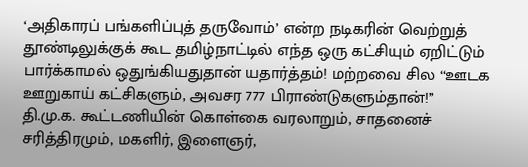‘அதிகாரப் பங்களிப்புத் தருவோம்’ என்ற நடிகரின் வெற்றுத் தூண்டிலுக்குக் கூட தமிழ்நாட்டில் எந்த ஒரு கட்சியும் ஏறிட்டும் பார்க்காமல் ஒதுங்கியதுதான் யதார்த்தம்! மற்றவை சில ‘‘ஊடக ஊறுகாய் கட்சிகளும், அவசர 777 பிராண்டுகளும்தான்!’’
தி.மு.க. கூட்டணியின் கொள்கை வரலாறும், சாதனைச் சரித்திரமும், மகளிர், இளைஞர்,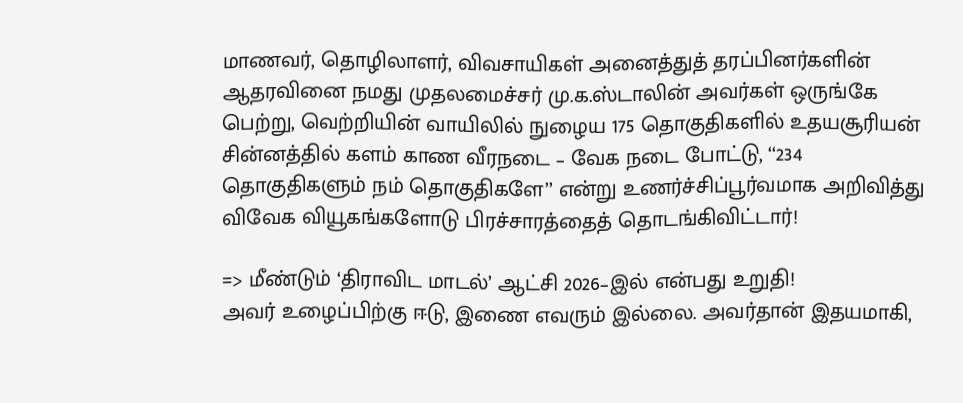மாணவர், தொழிலாளர், விவசாயிகள் அனைத்துத் தரப்பினர்களின் ஆதரவினை நமது முதலமைச்சர் மு.க.ஸ்டாலின் அவர்கள் ஒருங்கே பெற்று, வெற்றியின் வாயிலில் நுழைய 175 தொகுதிகளில் உதயசூரியன் சின்னத்தில் களம் காண வீரநடை – வேக நடை போட்டு, ‘‘234 தொகுதிகளும் நம் தொகுதிகளே’’ என்று உணர்ச்சிப்பூர்வமாக அறிவித்து விவேக வியூகங்களோடு பிரச்சாரத்தைத் தொடங்கிவிட்டார்!

=> மீண்டும் ‘திராவிட மாடல்’ ஆட்சி 2026–இல் என்பது உறுதி!
அவர் உழைப்பிற்கு ஈடு, இணை எவரும் இல்லை. அவர்தான் இதயமாகி,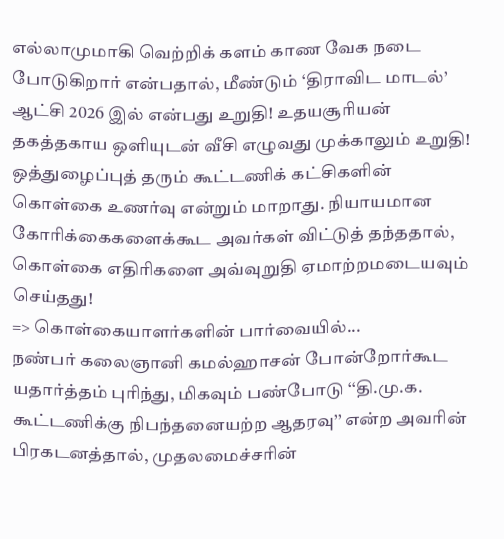எல்லாமுமாகி வெற்றிக் களம் காண வேக நடை போடுகிறார் என்பதால், மீண்டும் ‘திராவிட மாடல்’ ஆட்சி 2026 இல் என்பது உறுதி! உதயசூரியன் தகத்தகாய ஒளியுடன் வீசி எழுவது முக்காலும் உறுதி!
ஒத்துழைப்புத் தரும் கூட்டணிக் கட்சிகளின் கொள்கை உணர்வு என்றும் மாறாது. நியாயமான கோரிக்கைகளைக்கூட அவர்கள் விட்டுத் தந்ததால், கொள்கை எதிரிகளை அவ்வுறுதி ஏமாற்றமடையவும் செய்தது!
=> கொள்கையாளர்களின் பார்வையில்...
நண்பர் கலைஞானி கமல்ஹாசன் போன்றோர்கூட யதார்த்தம் புரிந்து, மிகவும் பண்போடு ‘‘தி.மு.க. கூட்டணிக்கு நிபந்தனையற்ற ஆதரவு’’ என்ற அவரின் பிரகடனத்தால், முதலமைச்சரின்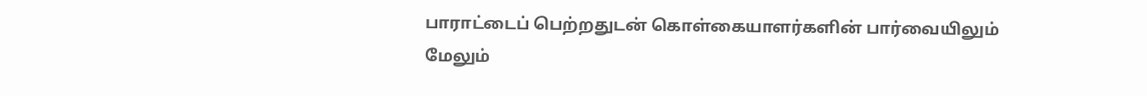பாராட்டைப் பெற்றதுடன் கொள்கையாளர்களின் பார்வையிலும் மேலும்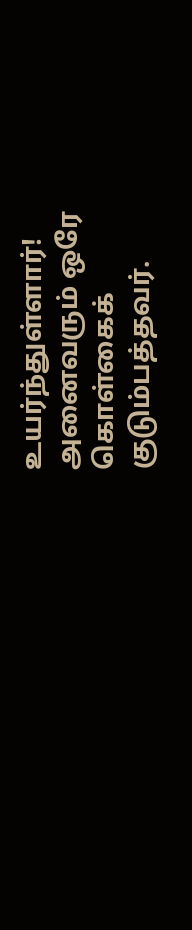உயர்ந்துள்ளார்!
அனைவரும் ஒரே கொள்கைக் குடும்பத்தவர்.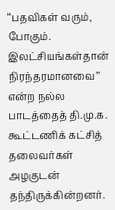‘‘பதவிகள் வரும், போகும். இலட்சியங்கள்தான் நிரந்தரமானவை’’ என்ற நல்ல பாடத்தைத் தி.மு.க. கூட்டணிக் கட்சித் தலைவர்கள் அழகுடன் தந்திருக்கின்றனர்.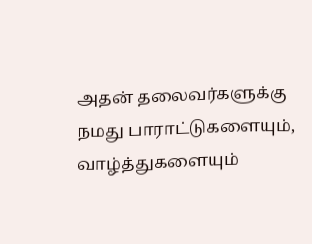அதன் தலைவர்களுக்கு நமது பாராட்டுகளையும், வாழ்த்துகளையும்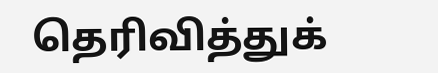தெரிவித்துக்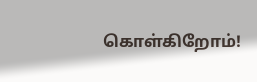கொள்கிறோம்!